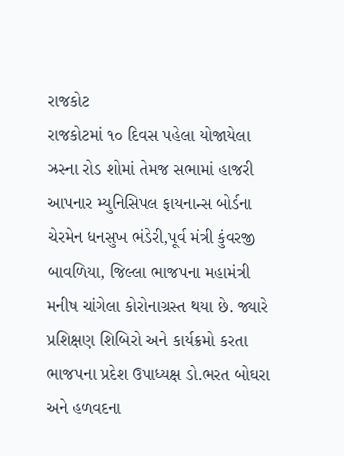રાજકોટ
રાજકોટમાં ૧૦ દિવસ પહેલા યોજાયેલા ઝ્રસ્ના રોડ શોમાં તેમજ સભામાં હાજરી આપનાર મ્યુનિસિપલ ફાયનાન્સ બોર્ડના ચેરમેન ધનસુખ ભંડેરી,પૂર્વ મંત્રી કુંવરજી બાવળિયા, જિલ્લા ભાજપના મહામંત્રી મનીષ ચાંગેલા કોરોનાગ્રસ્ત થયા છે. જ્યારે પ્રશિક્ષણ શિબિરો અને કાર્યક્રમો કરતા ભાજપના પ્રદેશ ઉપાધ્યક્ષ ડો.ભરત બોઘરા અને હળવદના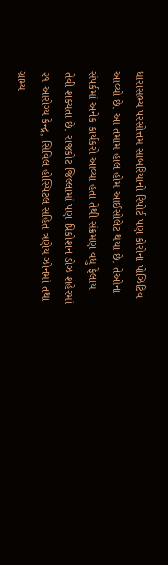ધારાસભ્ય પરસોત્તમ સાબરિયાનો રિપોર્ટ પણ કોરોના પોઝિટિવ આવ્યો છે. આ તમામ હાલ હોમ આઈસોલેટ થયા છે. તેઓના સંપર્કમાં અનેક કાર્યકરો આવ્યા હતા તેથી સંક્રમણ વધુ ફેલાય તેવી શક્યતા છે. રાજકોટ જિલ્લામાં પણ પ્રિકોશન ડોઝ શહેરમાં ૨૧ આરોગ્ય કેન્દ્ર, સિવિલ હોસ્પિટલ સહિત ત્રણેય ઝોનમાં તથા ગ્રામ્ય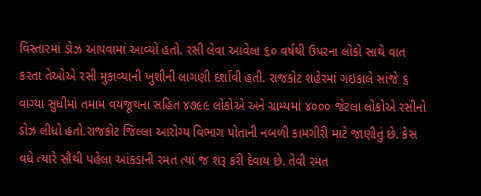વિસ્તારમાં ડોઝ આપવામાં આવ્યો હતો. રસી લેવા આવેલા ૬૦ વર્ષથી ઉપરના લોકો સાથે વાત કરતા તેઓએ રસી મુકાવ્યાની ખુશીની લાગણી દર્શાવી હતી. રાજકોટ શહેરમાં ગઇકાલે સાંજે ૬ વાગ્યા સુધીમાં તમામ વયજૂથના સહિત ૪૭૯૯ લોકોએ અને ગ્રામ્યમાં ૪૦૦૦ જેટલા લોકોએ રસીનો ડોઝ લીધો હતો.રાજકોટ જિલ્લા આરોગ્ય વિભાગ પોતાની નબળી કામગીરી માટે જાણીતું છે. કેસ વધે ત્યારે સૌથી પહેલા આંકડાની રમત ત્યાં જ શરૂ કરી દેવાય છે. તેવી રમત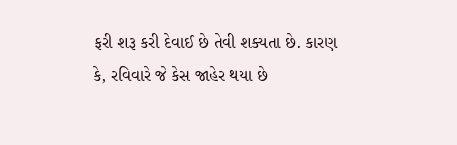ફરી શરૂ કરી દેવાઈ છે તેવી શક્યતા છે. કારણ કે, રવિવારે જે કેસ જાહેર થયા છે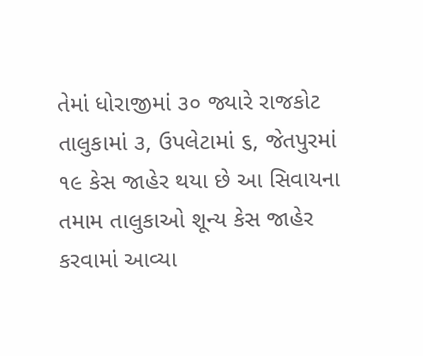તેમાં ધોરાજીમાં ૩૦ જ્યારે રાજકોટ તાલુકામાં ૩, ઉપલેટામાં ૬, જેતપુરમાં ૧૯ કેસ જાહેર થયા છે આ સિવાયના તમામ તાલુકાઓ શૂન્ય કેસ જાહેર કરવામાં આવ્યા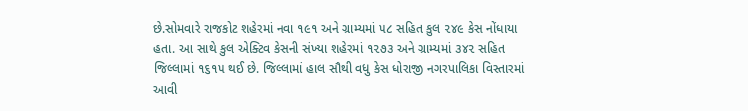છે.સોમવારે રાજકોટ શહેરમાં નવા ૧૯૧ અને ગ્રામ્યમાં ૫૮ સહિત કુલ ૨૪૯ કેસ નોંધાયા હતા. આ સાથે કુલ એક્ટિવ કેસની સંખ્યા શહેરમાં ૧૨૭૩ અને ગ્રામ્યમાં ૩૪૨ સહિત જિલ્લામાં ૧૬૧૫ થઈ છે. જિલ્લામાં હાલ સૌથી વધુ કેસ ધોરાજી નગરપાલિકા વિસ્તારમાં આવી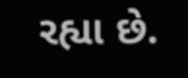રહ્યા છે.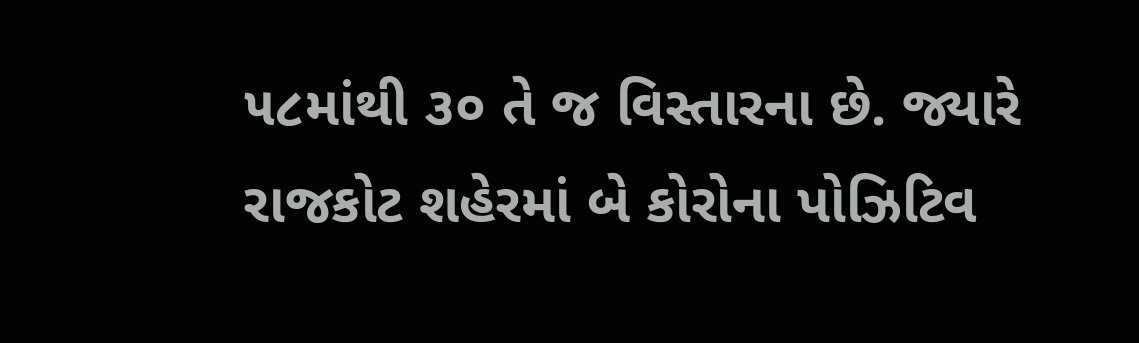૫૮માંથી ૩૦ તે જ વિસ્તારના છે. જ્યારે રાજકોટ શહેરમાં બે કોરોના પોઝિટિવ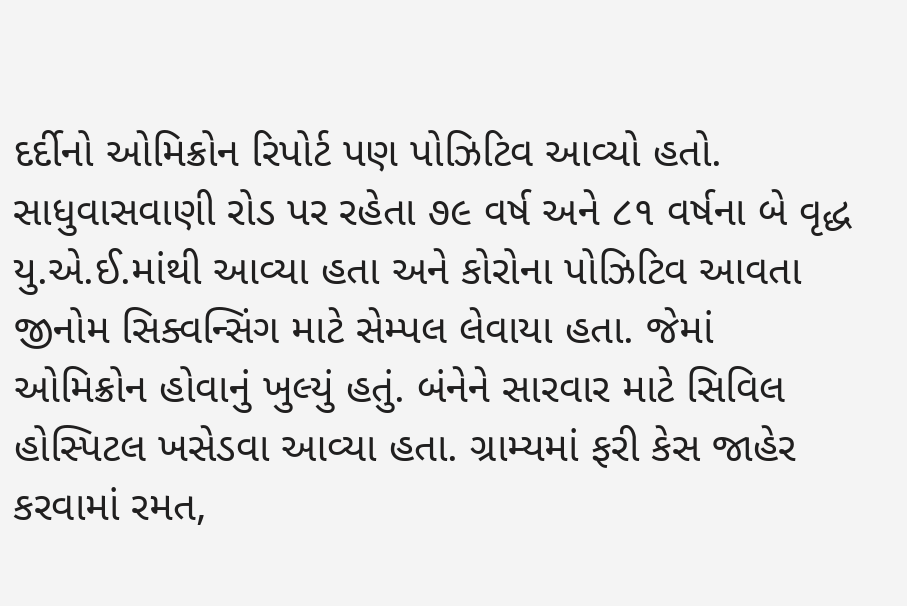દર્દીનો ઓમિક્રોન રિપોર્ટ પણ પોઝિટિવ આવ્યો હતો. સાધુવાસવાણી રોડ પર રહેતા ૭૯ વર્ષ અને ૮૧ વર્ષના બે વૃદ્ધ યુ.એ.ઈ.માંથી આવ્યા હતા અને કોરોના પોઝિટિવ આવતા જીનોમ સિક્વન્સિંગ માટે સેમ્પલ લેવાયા હતા. જેમાં ઓમિક્રોન હોવાનું ખુલ્યું હતું. બંનેને સારવાર માટે સિવિલ હોસ્પિટલ ખસેડવા આવ્યા હતા. ગ્રામ્યમાં ફરી કેસ જાહેર કરવામાં રમત,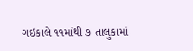ગઇકાલે ૧૧માંથી ૭ તાલુકામાં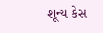શૂન્ય કેસ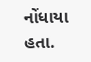નોંધાયા હતા.